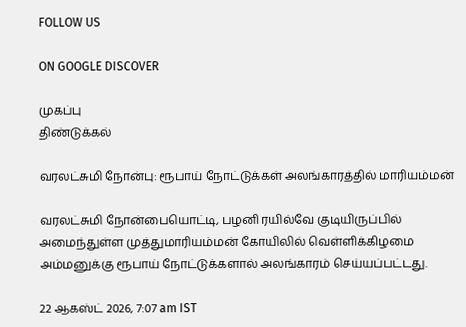FOLLOW US

ON GOOGLE DISCOVER

முகப்பு
திண்டுக்கல்

வரலட்சுமி நோன்பு: ரூபாய் நோட்டுக்கள் அலங்காரத்தில் மாரியம்மன்

வரலட்சுமி நோன்பையொட்டி, பழனி ரயில்வே குடியிருப்பில் அமைந்துள்ள முத்துமாரியம்மன் கோயிலில் வெள்ளிக்கிழமை அம்மனுக்கு ரூபாய் நோட்டுக்களால் அலங்காரம் செய்யப்பட்டது.

22 ஆகஸ்ட் 2026, 7:07 am IST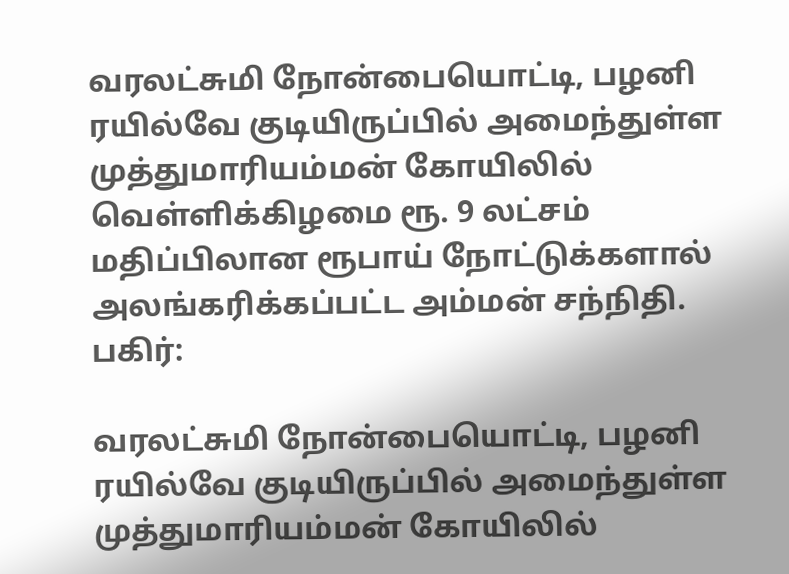வரலட்சுமி நோன்பையொட்டி, பழனி ரயில்வே குடியிருப்பில் அமைந்துள்ள முத்துமாரியம்மன் கோயிலில் வெள்ளிக்கிழமை ரூ. 9 லட்சம் மதிப்பிலான ரூபாய் நோட்டுக்களால் அலங்கரிக்கப்பட்ட அம்மன் சந்நிதி.
பகிர்:

வரலட்சுமி நோன்பையொட்டி, பழனி ரயில்வே குடியிருப்பில் அமைந்துள்ள முத்துமாரியம்மன் கோயிலில்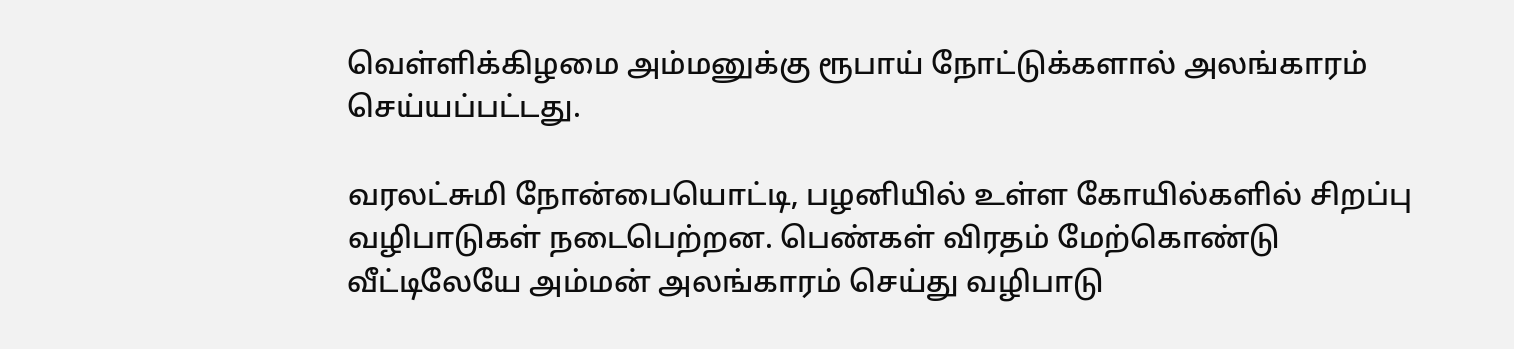வெள்ளிக்கிழமை அம்மனுக்கு ரூபாய் நோட்டுக்களால் அலங்காரம் செய்யப்பட்டது.

வரலட்சுமி நோன்பையொட்டி, பழனியில் உள்ள கோயில்களில் சிறப்பு வழிபாடுகள் நடைபெற்றன. பெண்கள் விரதம் மேற்கொண்டு வீட்டிலேயே அம்மன் அலங்காரம் செய்து வழிபாடு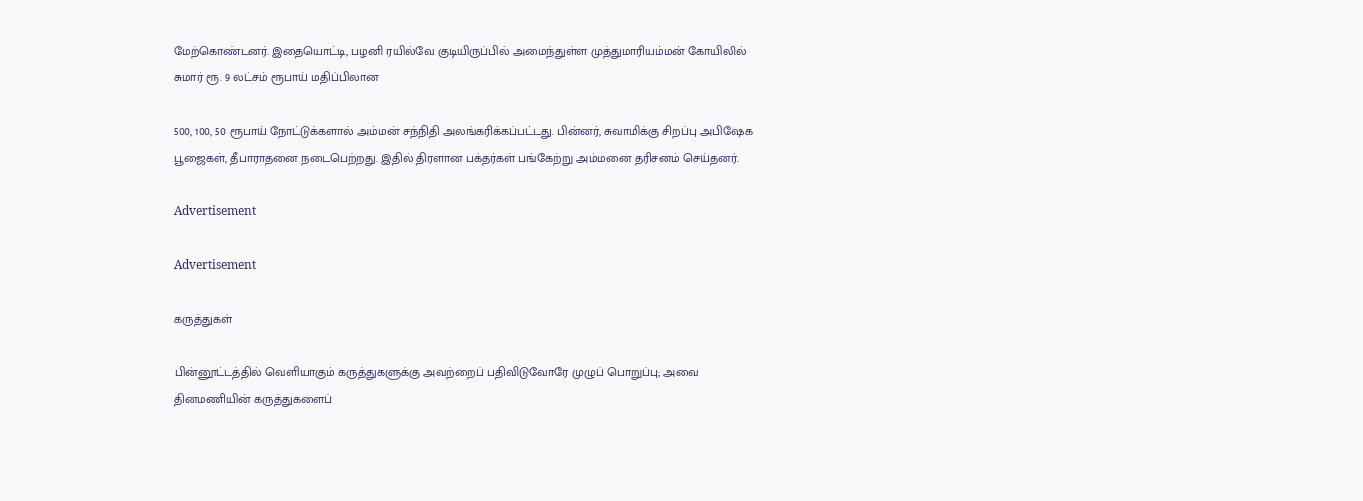மேற்கொண்டனர். இதையொட்டி, பழனி ரயில்வே குடியிருப்பில் அமைந்துள்ள முத்துமாரியம்மன் கோயிலில் சுமார் ரூ. 9 லட்சம் ரூபாய் மதிப்பிலான

500, 100, 50 ரூபாய் நோட்டுக்களால் அம்மன் சந்நிதி அலங்கரிக்கப்பட்டது. பின்னர், சுவாமிக்கு சிறப்பு அபிஷேக பூஜைகள், தீபாராதனை நடைபெற்றது. இதில் திரளான பக்தர்கள் பங்கேற்று அம்மனை தரிசனம் செய்தனர்.

Advertisement

Advertisement

கருத்துகள்

பின்னூட்டத்தில் வெளியாகும் கருத்துகளுக்கு அவற்றைப் பதிவிடுவோரே முழுப் பொறுப்பு; அவை தினமணியின் கருத்துகளைப்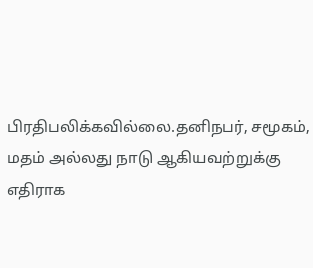பிரதிபலிக்கவில்லை.தனிநபர், சமூகம், மதம் அல்லது நாடு ஆகியவற்றுக்கு எதிராக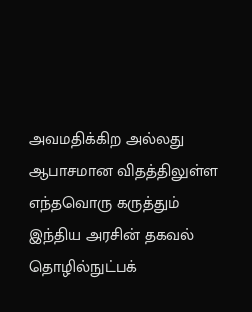அவமதிக்கிற அல்லது ஆபாசமான விதத்திலுள்ள எந்தவொரு கருத்தும் இந்திய அரசின் தகவல் தொழில்நுட்பக்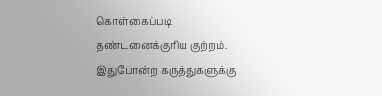கொள்கைப்படி தண்டனைக்குரிய குற்றம். இதுபோன்ற கருத்துகளுக்கு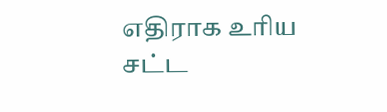எதிராக உரிய சட்ட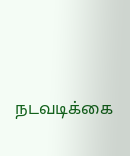நடவடிக்கை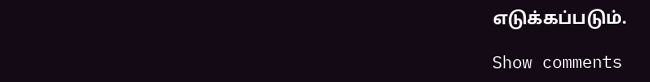எடுக்கப்படும்.

Show comments